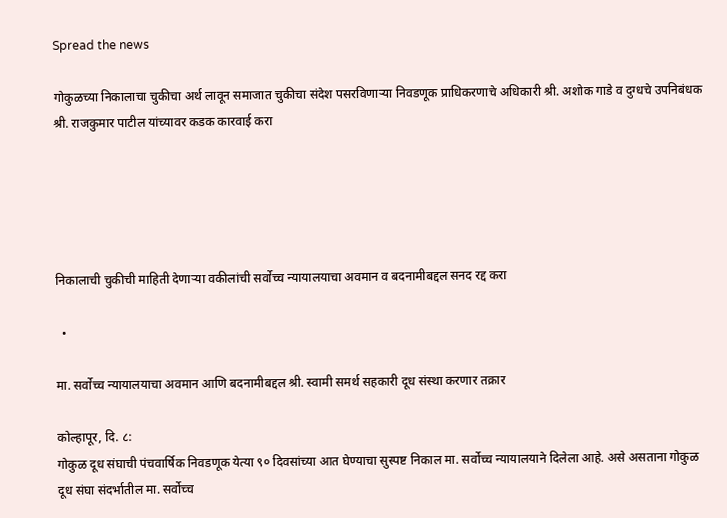Spread the news

गोकुळच्या निकालाचा चुकीचा अर्थ लावून समाजात चुकीचा संदेश पसरविणाऱ्या निवडणूक प्राधिकरणाचे अधिकारी श्री. अशोक गाडे व दुग्धचे उपनिबंधक श्री. राजकुमार पाटील यांच्यावर कडक कारवाई करा





निकालाची चुकीची माहिती देणाऱ्या वकीलांची सर्वोच्च न्यायालयाचा अवमान व बदनामीबद्दल सनद रद्द करा

  •

मा. सर्वोच्च न्यायालयाचा अवमान आणि बदनामीबद्दल श्री. स्वामी समर्थ सहकारी दूध संस्था करणार तक्रार

कोल्हापूर, दि. ८:
गोकुळ दूध संघाची पंचवार्षिक निवडणूक येत्या ९० दिवसांच्या आत घेण्याचा सुस्पष्ट निकाल मा. सर्वोच्च न्यायालयाने दिलेला आहे. असे असताना गोकुळ दूध संघा संदर्भातील मा. सर्वोच्च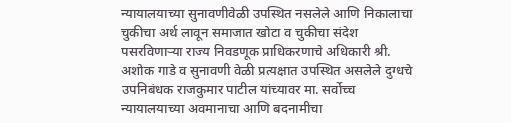न्यायालयाच्या सुनावणीवेळी उपस्थित नसलेले आणि निकालाचा चुकीचा अर्थ लावून समाजात खोटा व चुकीचा संदेश पसरविणाऱ्या राज्य निवडणूक प्राधिकरणाचे अधिकारी श्री. अशोक गाडे व सुनावणी वेळी प्रत्यक्षात उपस्थित असलेले दुग्धचे उपनिबंधक राजकुमार पाटील यांच्यावर मा. सर्वोच्च न्यायालयाच्या अवमानाचा आणि बदनामीचा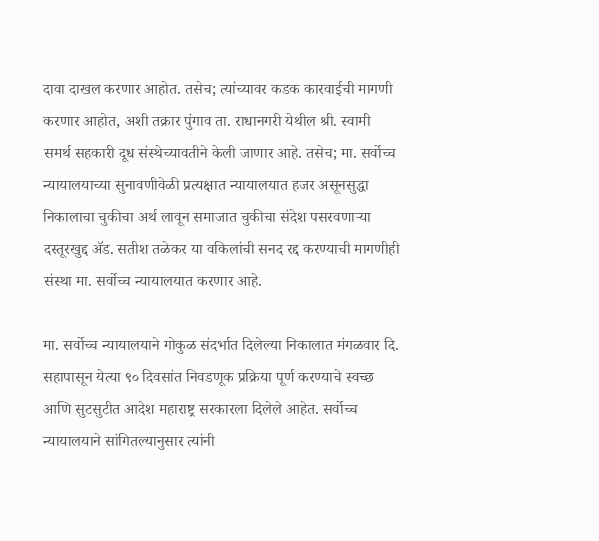दावा दाखल करणार आहोत. तसेच; त्यांच्यावर कडक कारवाईची मागणी करणार आहोत, अशी तक्रार पुंगाव ता. राधानगरी येथील श्री. स्वामी समर्थ सहकारी दूध संस्थेच्यावतीने केली जाणार आहे. तसेच; मा. सर्वोच्च न्यायालयाच्या सुनावणीवेळी प्रत्यक्षात न्यायालयात हजर असूनसुद्धा निकालाचा चुकीचा अर्थ लावून समाजात चुकीचा संदेश पसरवणाऱ्या दस्तूरखुद्द ॲड. सतीश तळेकर या वकिलांची सनद रद्द करण्याची मागणीही संस्था मा. सर्वोच्च न्यायालयात करणार आहे.

मा. सर्वोच्च न्यायालयाने गोकुळ संदर्भात दिलेल्या निकालात मंगळवार दि. सहापासून येत्या ९० दिवसांत निवडणूक प्रक्रिया पूर्ण करण्याचे स्वच्छ आणि सुटसुटीत आदेश महाराष्ट्र सरकारला दिलेले आहेत. सर्वोच्च न्यायालयाने सांगितल्यानुसार त्यांनी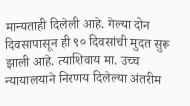मान्यताही दिलेली आहे. गेल्या दोन दिवसापासून ही ९० दिवसांची मुदत सुरू झाली आहे. त्याशिवाय मा. उच्च न्यायालयाने निरणय दिलेल्या अंतरीम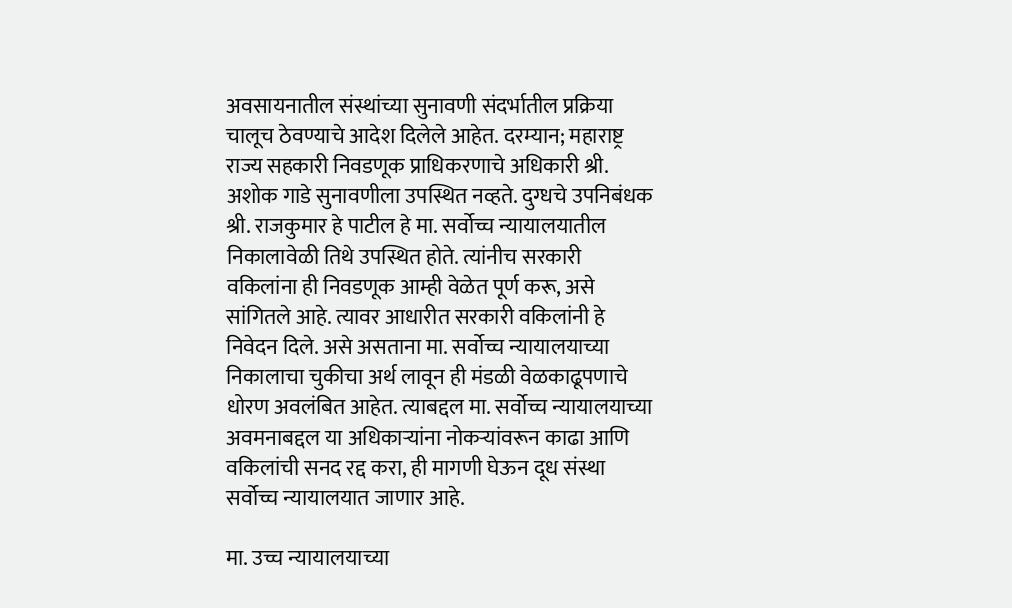अवसायनातील संस्थांच्या सुनावणी संदर्भातील प्रक्रिया चालूच ठेवण्याचे आदेश दिलेले आहेत. दरम्यान; महाराष्ट्र राज्य सहकारी निवडणूक प्राधिकरणाचे अधिकारी श्री. अशोक गाडे सुनावणीला उपस्थित नव्हते. दुग्धचे उपनिबंधक श्री. राजकुमार हे पाटील हे मा. सर्वोच्च न्यायालयातील निकालावेळी तिथे उपस्थित होते. त्यांनीच सरकारी वकिलांना ही निवडणूक आम्ही वेळेत पूर्ण करू, असे सांगितले आहे. त्यावर आधारीत सरकारी वकिलांनी हे निवेदन दिले. असे असताना मा. सर्वोच्च न्यायालयाच्या निकालाचा चुकीचा अर्थ लावून ही मंडळी वेळकाढूपणाचे धोरण अवलंबित आहेत. त्याबद्दल मा. सर्वोच्च न्यायालयाच्या अवमनाबद्दल या अधिकाऱ्यांना नोकऱ्यांवरून काढा आणि वकिलांची सनद रद्द करा, ही मागणी घेऊन दूध संस्था सर्वोच्च न्यायालयात जाणार आहे.

मा. उच्च न्यायालयाच्या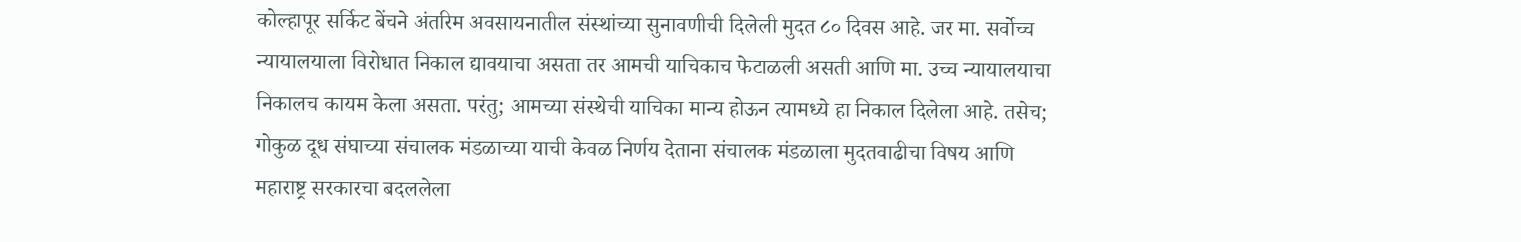कोल्हापूर सर्किट बेंचने अंतरिम अवसायनातील संस्थांच्या सुनावणीची दिलेली मुदत ८० दिवस आहे. जर मा. सर्वोच्च न्यायालयाला विरोधात निकाल द्यावयाचा असता तर आमची याचिकाच फेटाळली असती आणि मा. उच्च न्यायालयाचा निकालच कायम केला असता. परंतु; आमच्या संस्थेची याचिका मान्य होऊन त्यामध्ये हा निकाल दिलेला आहे. तसेच; गोकुळ दूध संघाच्या संचालक मंडळाच्या याची केवळ निर्णय देताना संचालक मंडळाला मुदतवाढीचा विषय आणि महाराष्ट्र सरकारचा बदललेला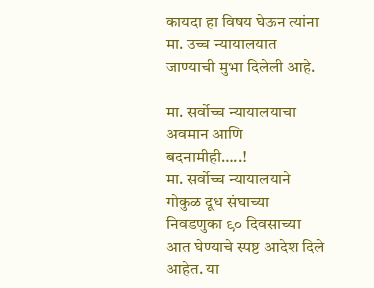कायदा हा विषय घेऊन त्यांना मा. उच्च न्यायालयात जाण्याची मुभा दिलेली आहे.

मा. सर्वोच्च न्यायालयाचा अवमान आणि बदनामीही…..!
मा. सर्वोच्च न्यायालयाने गोकुळ दूध संघाच्या निवडणुका ९० दिवसाच्या आत घेण्याचे स्पष्ट आदेश दिले आहेत. या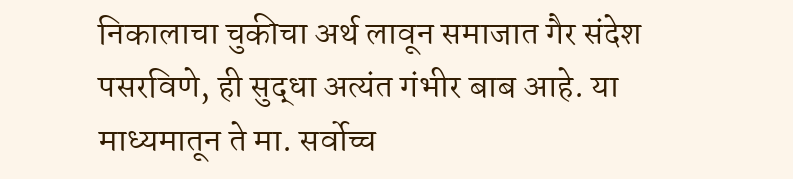निकालाचा चुकीचा अर्थ लावून समाजात गैर संदेश पसरविणे, ही सुद्धा अत्यंत गंभीर बाब आहे. या माध्यमातून ते मा. सर्वोच्च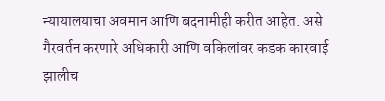न्यायालयाचा अवमान आणि बदनामीही करीत आहेत. असे गैरवर्तन करणारे अधिकारी आणि वकिलांवर कडक कारवाई झालीच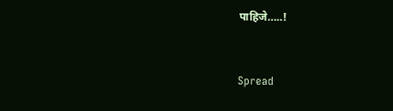पाहिजे…..!


Spread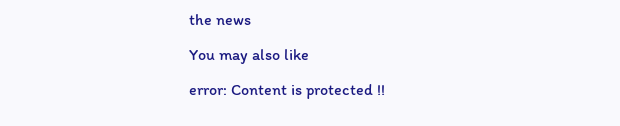the news

You may also like

error: Content is protected !!